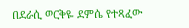በደራሲ ወርቅዬ ደምሴ የተጻፈው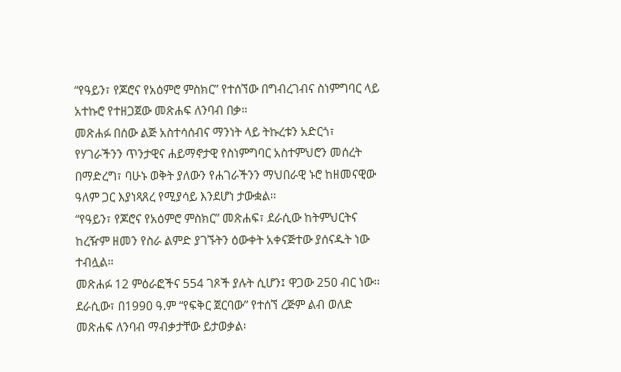“የዓይን፣ የጆሮና የአዕምሮ ምስክር” የተሰኘው በግብረገብና ስነምግባር ላይ አተኩሮ የተዘጋጀው መጽሐፍ ለንባብ በቃ።
መጽሐፉ በሰው ልጅ አስተሳሰብና ማንነት ላይ ትኩረቱን አድርጎ፣ የሃገራችንን ጥንታዊና ሐይማኖታዊ የስነምግባር አስተምህሮን መሰረት በማድረግ፣ ባሁኑ ወቅት ያለውን የሐገራችንን ማህበራዊ ኑሮ ከዘመናዊው ዓለም ጋር እያነጻጸረ የሚያሳይ እንደሆነ ታውቋል፡፡
“የዓይን፣ የጆሮና የአዕምሮ ምስክር” መጽሐፍ፣ ደራሲው ከትምህርትና ከረዥም ዘመን የስራ ልምድ ያገኙትን ዕውቀት አቀናጅተው ያሰናዱት ነው ተብሏል።
መጽሐፉ 12 ምዕራፎችና 554 ገጾች ያሉት ሲሆን፤ ዋጋው 250 ብር ነው፡፡
ደራሲው፣ በ1990 ዓ.ም “የፍቅር ጀርባው” የተሰኘ ረጅም ልብ ወለድ መጽሐፍ ለንባብ ማብቃታቸው ይታወቃል፡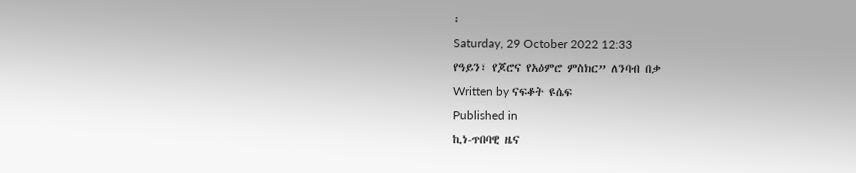፡
Saturday, 29 October 2022 12:33
የዓይን፣ የጆሮና የአዕምሮ ምስክር” ለንባብ በቃ
Written by ናፍቆት ዩሴፍ
Published in
ኪነ-ጥበባዊ ዜና